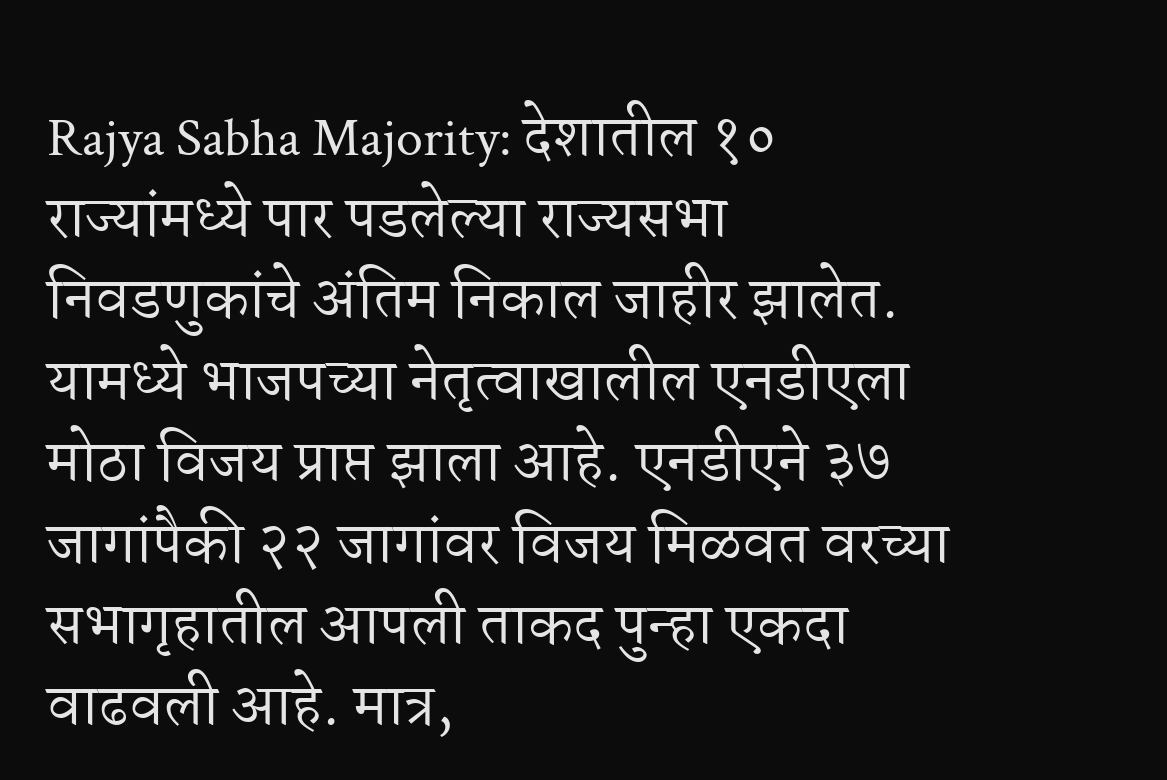Rajya Sabha Majority: देशातील १० राज्यांमध्ये पार पडलेल्या राज्यसभा निवडणुकांचे अंतिम निकाल जाहीर झालेत. यामध्ये भाजपच्या नेतृत्वाखालील एनडीएला मोठा विजय प्राप्त झाला आहे. एनडीएने ३७ जागांपैकी २२ जागांवर विजय मिळवत वरच्या सभागृहातील आपली ताकद पुन्हा एकदा वाढवली आहे. मात्र,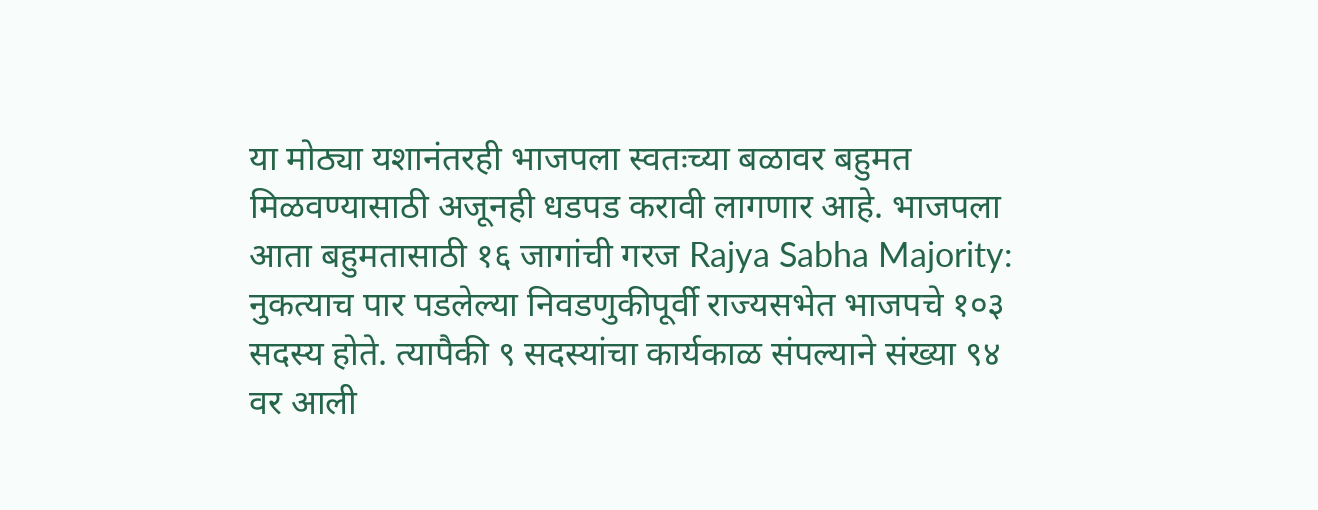या मोठ्या यशानंतरही भाजपला स्वतःच्या बळावर बहुमत मिळवण्यासाठी अजूनही धडपड करावी लागणार आहे. भाजपला आता बहुमतासाठी १६ जागांची गरज Rajya Sabha Majority: नुकत्याच पार पडलेल्या निवडणुकीपूर्वी राज्यसभेत भाजपचे १०३ सदस्य होते. त्यापैकी ९ सदस्यांचा कार्यकाळ संपल्याने संख्या ९४ वर आली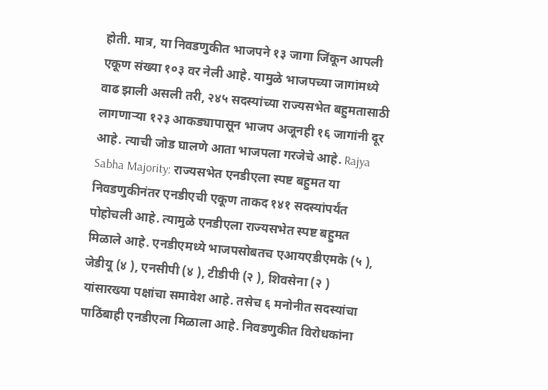होती. मात्र, या निवडणुकीत भाजपने १३ जागा जिंकून आपली एकूण संख्या १०३ वर नेली आहे. यामुळे भाजपच्या जागांमध्ये वाढ झाली असली तरी, २४५ सदस्यांच्या राज्यसभेत बहुमतासाठी लागणाऱ्या १२३ आकड्यापासून भाजप अजूनही १६ जागांनी दूर आहे. त्याची जोड घालणे आता भाजपला गरजेचे आहे. Rajya Sabha Majority: राज्यसभेत एनडीएला स्पष्ट बहुमत या निवडणुकीनंतर एनडीएची एकूण ताकद १४१ सदस्यांपर्यंत पोहोचली आहे. त्यामुळे एनडीएला राज्यसभेत स्पष्ट बहुमत मिळाले आहे. एनडीएमध्ये भाजपसोबतच एआयएडीएमके (५ ), जेडीयू (४ ), एनसीपी (४ ), टीडीपी (२ ), शिवसेना (२ ) यांसारख्या पक्षांचा समावेश आहे. तसेच ६ मनोनीत सदस्यांचा पाठिंबाही एनडीएला मिळाला आहे. निवडणुकीत विरोधकांना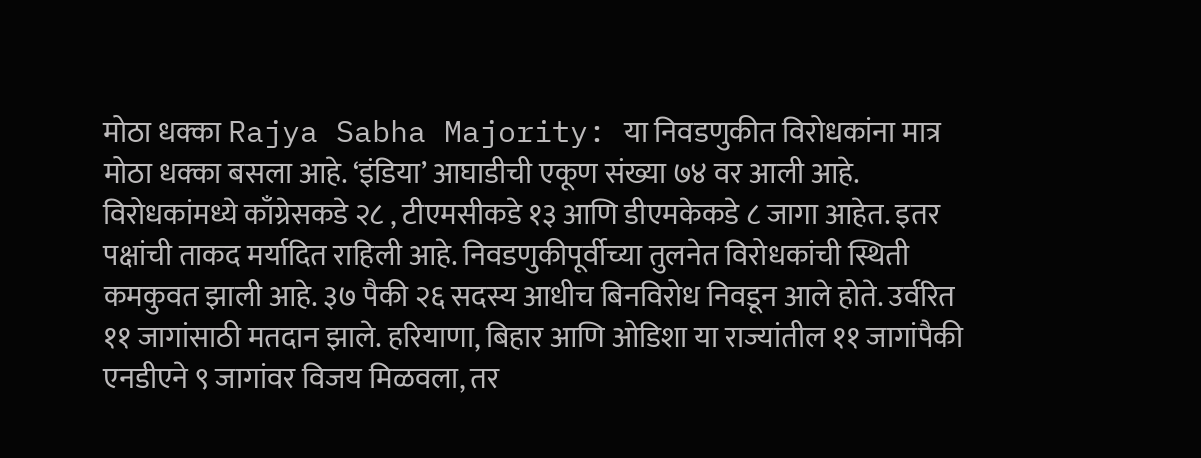मोठा धक्का Rajya Sabha Majority: या निवडणुकीत विरोधकांना मात्र मोठा धक्का बसला आहे. ‘इंडिया’ आघाडीची एकूण संख्या ७४ वर आली आहे. विरोधकांमध्ये काँग्रेसकडे २८ , टीएमसीकडे १३ आणि डीएमकेकडे ८ जागा आहेत. इतर पक्षांची ताकद मर्यादित राहिली आहे. निवडणुकीपूर्वीच्या तुलनेत विरोधकांची स्थिती कमकुवत झाली आहे. ३७ पैकी २६ सदस्य आधीच बिनविरोध निवडून आले होते. उर्वरित ११ जागांसाठी मतदान झाले. हरियाणा, बिहार आणि ओडिशा या राज्यांतील ११ जागांपैकी एनडीएने ९ जागांवर विजय मिळवला, तर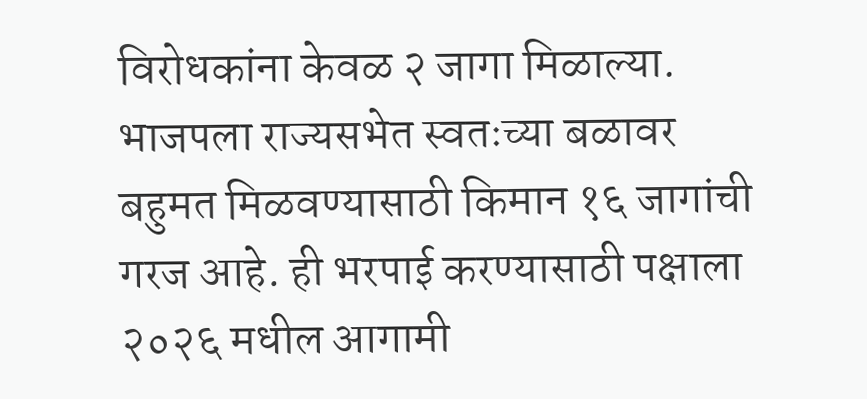विरोधकांना केवळ २ जागा मिळाल्या. भाजपला राज्यसभेत स्वतःच्या बळावर बहुमत मिळवण्यासाठी किमान १६ जागांची गरज आहे. ही भरपाई करण्यासाठी पक्षाला २०२६ मधील आगामी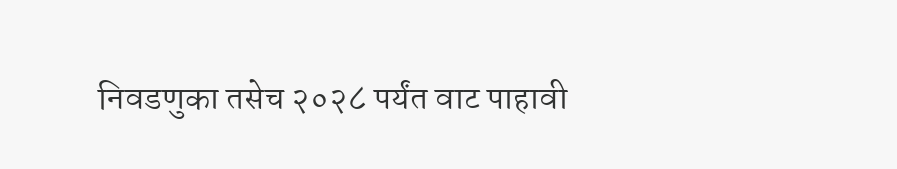निवडणुका तसेच २०२८ पर्यंत वाट पाहावी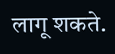लागू शकते.